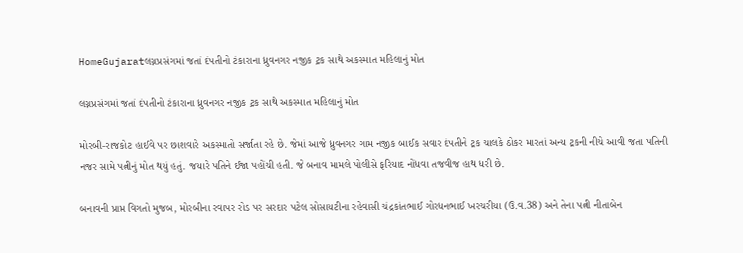HomeGujaratલગ્નપ્રસંગમાં જતાં દંપતીનો ટંકારાના ધ્રુવનગર નજીક ટ્રક સાથે અકસ્માત મહિલાનું મોત

લગ્નપ્રસંગમાં જતાં દંપતીનો ટંકારાના ધ્રુવનગર નજીક ટ્રક સાથે અકસ્માત મહિલાનું મોત

મોરબી-રાજકોટ હાઈવે પર છાશવારે અકસ્માતો સર્જાતા રહે છે. જેમાં આજે ધ્રુવનગર ગામ નજીક બાઈક સવાર દંપતીને ટ્રક ચાલકે ઠોકર મારતાં અન્ય ટ્રકની નીચે આવી જતા પતિની નજર સામે પત્નીનું મોત થયું હતું. જયારે પતિને ઈજા પહોંચી હતી. જે બનાવ મામલે પોલીસે ફરિયાદ નોંધવા તજવીજ હાથ ધરી છે.

બનાવની પ્રાપ્ત વિગતો મુજબ, મોરબીના રવાપર રોડ પર સરદાર પટેલ સોસાયટીના રહેવાસી ચંદ્રકાંતભાઈ ગોરધનભાઈ ખરચરીયા (ઉ.વ.38) અને તેના પત્ની નીતાબેન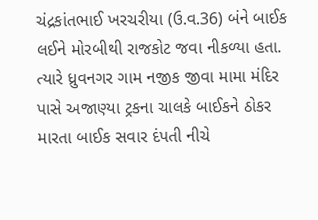ચંદ્રકાંતભાઈ ખરચરીયા (ઉ.વ.36) બંને બાઈક લઈને મોરબીથી રાજકોટ જવા નીકળ્યા હતા. ત્યારે ધ્રુવનગર ગામ નજીક જીવા મામા મંદિર પાસે અજાણ્યા ટ્રકના ચાલકે બાઈકને ઠોકર મારતા બાઈક સવાર દંપતી નીચે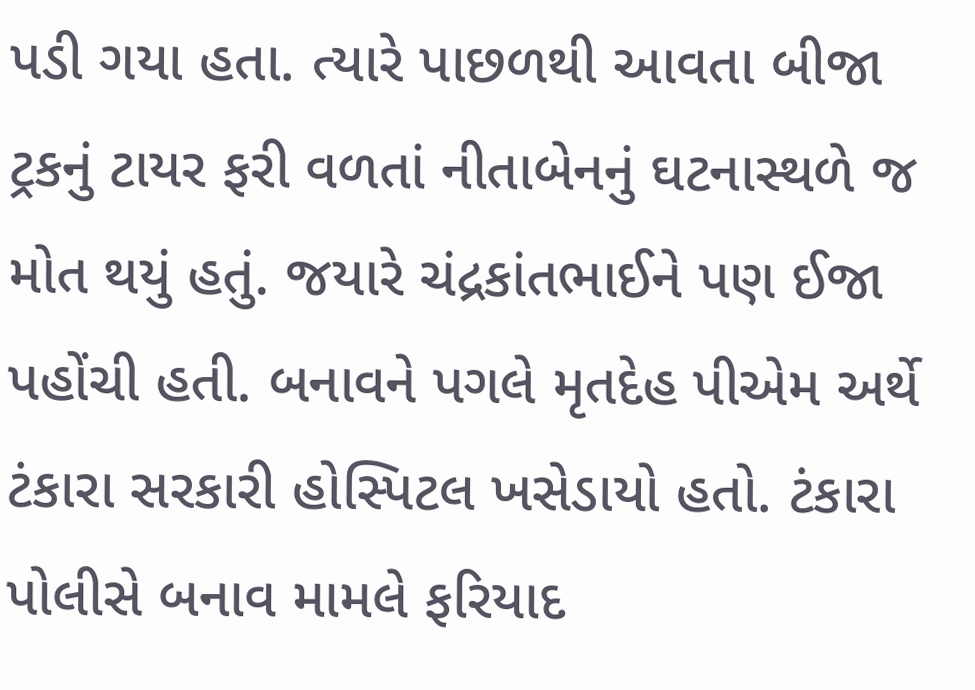પડી ગયા હતા. ત્યારે પાછળથી આવતા બીજા ટ્રકનું ટાયર ફરી વળતાં નીતાબેનનું ઘટનાસ્થળે જ મોત થયું હતું. જયારે ચંદ્રકાંતભાઈને પણ ઈજા પહોંચી હતી. બનાવને પગલે મૃતદેહ પીએમ અર્થે ટંકારા સરકારી હોસ્પિટલ ખસેડાયો હતો. ટંકારા પોલીસે બનાવ મામલે ફરિયાદ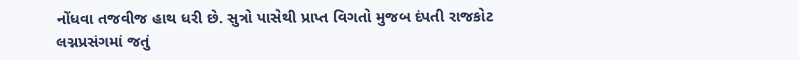નોંધવા તજવીજ હાથ ધરી છે. સુત્રો પાસેથી પ્રાપ્ત વિગતો મુજબ દંપતી રાજકોટ લગ્નપ્રસંગમાં જતું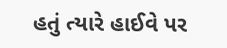હતું ત્યારે હાઈવે પર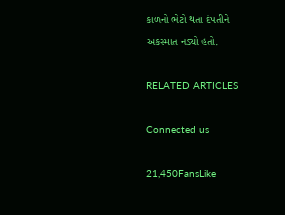કાળનો ભેટો થતા દંપતીને અકસ્માત નડ્યો હતો.

RELATED ARTICLES

Connected us

21,450FansLike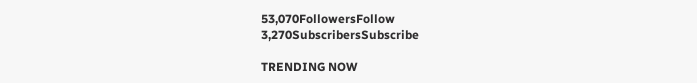53,070FollowersFollow
3,270SubscribersSubscribe

TRENDING NOW